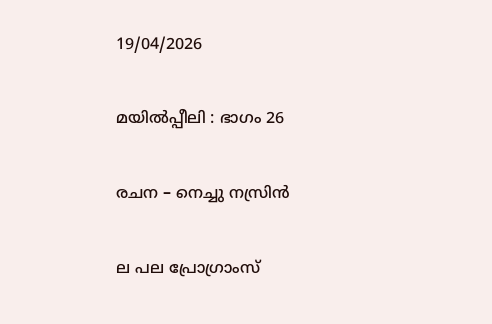19/04/2026

മയിൽപ്പീലി : ഭാഗം 26

രചന – നെച്ചു നസ്രിൻ

ല പല പ്രോഗ്രാംസ്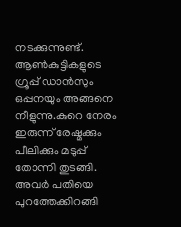നടക്കുന്നുണ്ട്. ആൺകുട്ടികളുടെ ഗ്രൂപ്പ് ഡാൻസും ഒപ്പനയും അങ്ങനെ നീളുന്നു.കുറെ നേരം ഇരുന്ന് രേഷ്മക്കും പീലിക്കും മടുപ്പ് തോന്നി തുടങ്ങി. അവർ പതിയെ പുറത്തേക്കിറങ്ങി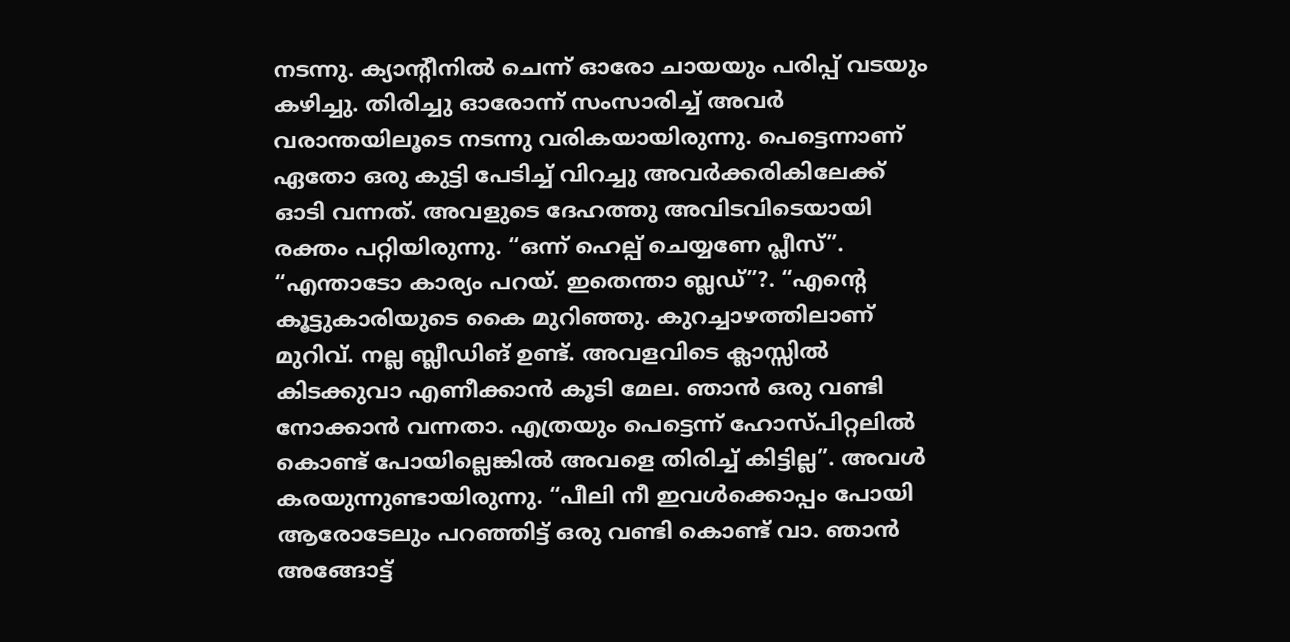നടന്നു. ക്യാന്റീനിൽ ചെന്ന് ഓരോ ചായയും പരിപ്പ് വടയും കഴിച്ചു. തിരിച്ചു ഓരോന്ന് സംസാരിച്ച് അവർ വരാന്തയിലൂടെ നടന്നു വരികയായിരുന്നു. പെട്ടെന്നാണ് ഏതോ ഒരു കുട്ടി പേടിച്ച് വിറച്ചു അവർക്കരികിലേക്ക് ഓടി വന്നത്. അവളുടെ ദേഹത്തു അവിടവിടെയായി രക്തം പറ്റിയിരുന്നു. “ഒന്ന് ഹെല്പ് ചെയ്യണേ പ്ലീസ്”. “എന്താടോ കാര്യം പറയ്‌. ഇതെന്താ ബ്ലഡ്”?. “എന്റെ കൂട്ടുകാരിയുടെ കൈ മുറിഞ്ഞു. കുറച്ചാഴത്തിലാണ് മുറിവ്. നല്ല ബ്ലീഡിങ് ഉണ്ട്. അവളവിടെ ക്ലാസ്സിൽ കിടക്കുവാ എണീക്കാൻ കൂടി മേല. ഞാൻ ഒരു വണ്ടി നോക്കാൻ വന്നതാ. എത്രയും പെട്ടെന്ന് ഹോസ്പിറ്റലിൽ കൊണ്ട് പോയില്ലെങ്കിൽ അവളെ തിരിച്ച് കിട്ടില്ല”. അവൾ കരയുന്നുണ്ടായിരുന്നു. “പീലി നീ ഇവൾക്കൊപ്പം പോയി ആരോടേലും പറഞ്ഞിട്ട് ഒരു വണ്ടി കൊണ്ട് വാ. ഞാൻ അങ്ങോട്ട്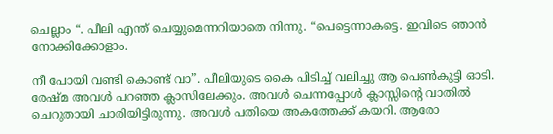ചെല്ലാം “. പീലി എന്ത് ചെയ്യുമെന്നറിയാതെ നിന്നു. “പെട്ടെന്നാകട്ടെ. ഇവിടെ ഞാൻ നോക്കിക്കോളാം.

നീ പോയി വണ്ടി കൊണ്ട് വാ”. പീലിയുടെ കൈ പിടിച്ച് വലിച്ചു ആ പെൺകുട്ടി ഓടി. രേഷ്മ അവൾ പറഞ്ഞ ക്ലാസിലേക്കും. അവൾ ചെന്നപ്പോൾ ക്ലാസ്സിന്റെ വാതിൽ ചെറുതായി ചാരിയിട്ടിരുന്നു. അവൾ പതിയെ അകത്തേക്ക് കയറി. ആരോ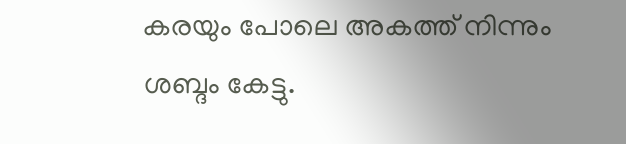കരയും പോലെ അകത്ത് നിന്നും ശബ്ദം കേട്ടു.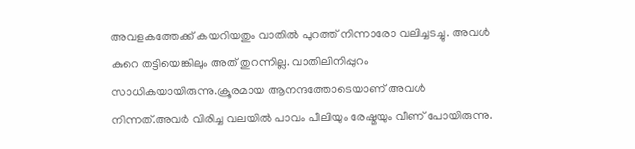അവളകത്തേക്ക് കയറിയതും വാതിൽ പുറത്ത് നിന്നാരോ വലിച്ചടച്ചു. അവൾ കുറെ തട്ടിയെങ്കിലും അത് തുറന്നില്ല. വാതിലിനിപ്പുറം സാധികയായിരുന്നു.ക്രൂരമായ ആനന്ദത്തോടെയാണ് അവൾ നിന്നത്.അവർ വിരിച്ച വലയിൽ പാവം പീലിയും രേഷ്മയും വീണ് പോയിരുന്നു.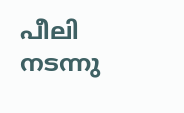പീലി നടന്നു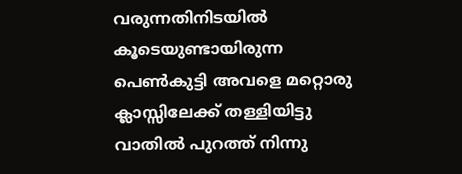വരുന്നതിനിടയിൽ കൂടെയുണ്ടായിരുന്ന പെൺകുട്ടി അവളെ മറ്റൊരു ക്ലാസ്സിലേക്ക് തള്ളിയിട്ടു വാതിൽ പുറത്ത് നിന്നു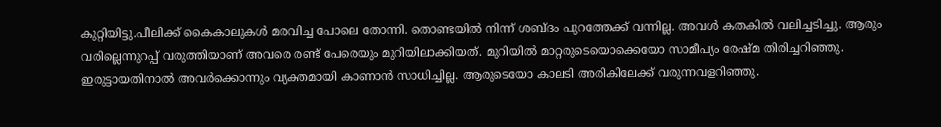കുറ്റിയിട്ടു.പീലിക്ക് കൈകാലുകൾ മരവിച്ച പോലെ തോന്നി. തൊണ്ടയിൽ നിന്ന് ശബ്ദം പുറത്തേക്ക് വന്നില്ല. അവൾ കതകിൽ വലിച്ചടിച്ചു. ആരും വരില്ലെന്നുറപ്പ് വരുത്തിയാണ് അവരെ രണ്ട് പേരെയും മുറിയിലാക്കിയത്. മുറിയിൽ മാറ്റരുടെയൊക്കെയോ സാമീപ്യം രേഷ്മ തിരിച്ചറിഞ്ഞു. ഇരുട്ടായതിനാൽ അവർക്കൊന്നും വ്യക്തമായി കാണാൻ സാധിച്ചില്ല. ആരുടെയോ കാലടി അരികിലേക്ക് വരുന്നവളറിഞ്ഞു.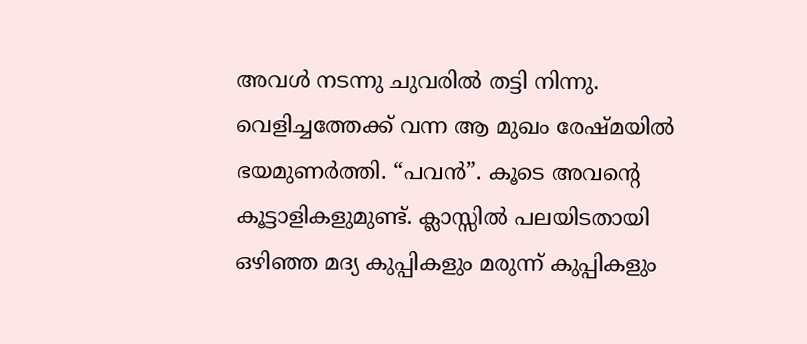അവൾ നടന്നു ചുവരിൽ തട്ടി നിന്നു. വെളിച്ചത്തേക്ക് വന്ന ആ മുഖം രേഷ്മയിൽ ഭയമുണർത്തി. “പവൻ”. കൂടെ അവന്റെ കൂട്ടാളികളുമുണ്ട്. ക്ലാസ്സിൽ പലയിടതായി ഒഴിഞ്ഞ മദ്യ കുപ്പികളും മരുന്ന് കുപ്പികളും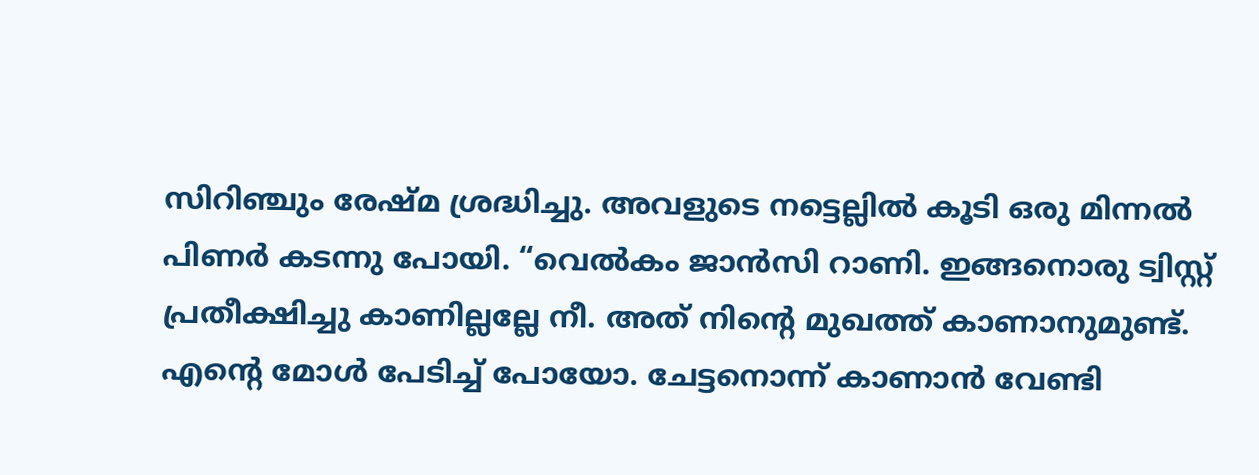സിറിഞ്ചും രേഷ്മ ശ്രദ്ധിച്ചു. അവളുടെ നട്ടെല്ലിൽ കൂടി ഒരു മിന്നൽ പിണർ കടന്നു പോയി. “വെൽകം ജാൻസി റാണി. ഇങ്ങനൊരു ട്വിസ്റ്റ്‌ പ്രതീക്ഷിച്ചു കാണില്ലല്ലേ നീ. അത് നിന്റെ മുഖത്ത് കാണാനുമുണ്ട്. എന്റെ മോൾ പേടിച്ച് പോയോ. ചേട്ടനൊന്ന് കാണാൻ വേണ്ടി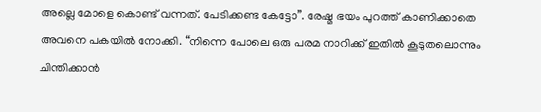അല്ലെ മോളെ കൊണ്ട് വന്നത്. പേടിക്കണ്ട കേട്ടോ”. രേഷ്മ ഭയം പുറത്ത് കാണിക്കാതെ അവനെ പകയിൽ നോക്കി. “നിന്നെ പോലെ ഒരു പരമ നാറിക്ക് ഇതിൽ കൂടുതലൊന്നും ചിന്തിക്കാൻ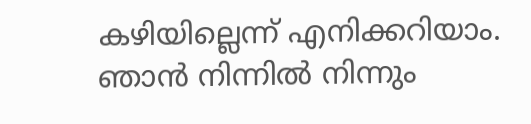കഴിയില്ലെന്ന് എനിക്കറിയാം. ഞാൻ നിന്നിൽ നിന്നും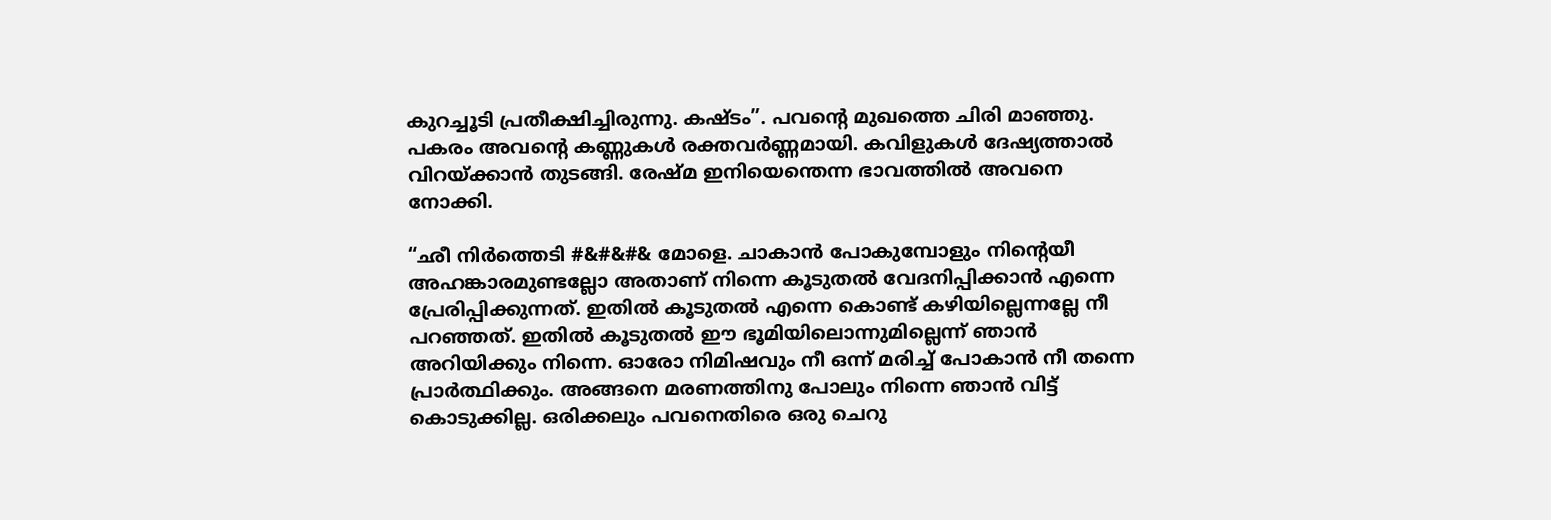കുറച്ചൂടി പ്രതീക്ഷിച്ചിരുന്നു. കഷ്ടം”. പവന്റെ മുഖത്തെ ചിരി മാഞ്ഞു. പകരം അവന്റെ കണ്ണുകൾ രക്തവർണ്ണമായി. കവിളുകൾ ദേഷ്യത്താൽ വിറയ്ക്കാൻ തുടങ്ങി. രേഷ്മ ഇനിയെന്തെന്ന ഭാവത്തിൽ അവനെ നോക്കി.

“ഛീ നിർത്തെടി #&#&#& മോളെ. ചാകാൻ പോകുമ്പോളും നിന്റെയീ അഹങ്കാരമുണ്ടല്ലോ അതാണ് നിന്നെ കൂടുതൽ വേദനിപ്പിക്കാൻ എന്നെ പ്രേരിപ്പിക്കുന്നത്. ഇതിൽ കൂടുതൽ എന്നെ കൊണ്ട് കഴിയില്ലെന്നല്ലേ നീ പറഞ്ഞത്. ഇതിൽ കൂടുതൽ ഈ ഭൂമിയിലൊന്നുമില്ലെന്ന് ഞാൻ അറിയിക്കും നിന്നെ. ഓരോ നിമിഷവും നീ ഒന്ന് മരിച്ച് പോകാൻ നീ തന്നെ പ്രാർത്ഥിക്കും. അങ്ങനെ മരണത്തിനു പോലും നിന്നെ ഞാൻ വിട്ട് കൊടുക്കില്ല. ഒരിക്കലും പവനെതിരെ ഒരു ചെറു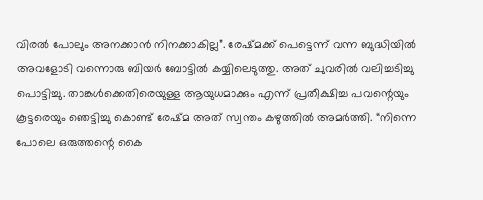വിരൽ പോലും അനക്കാൻ നിനക്കാകില്ല”. രേഷ്മക്ക് പെട്ടെന്ന് വന്ന ബുദ്ധിയിൽ അവളോടി വന്നൊരു ബിയർ ബോട്ടിൽ കയ്യിലെടുത്തു. അത് ചുവരിൽ വലിച്ചടിച്ചു പൊട്ടിച്ചു. താങ്കൾക്കെതിരെയുള്ള ആയുധമാക്കും എന്ന് പ്രതീക്ഷിച്ച പവന്റെയും കൂട്ടരെയും ഞെട്ടിച്ചു കൊണ്ട് രേഷ്മ അത് സ്വന്തം കഴുത്തിൽ അമർത്തി. “നിന്നെ പോലെ ഒരുത്തന്റെ കൈ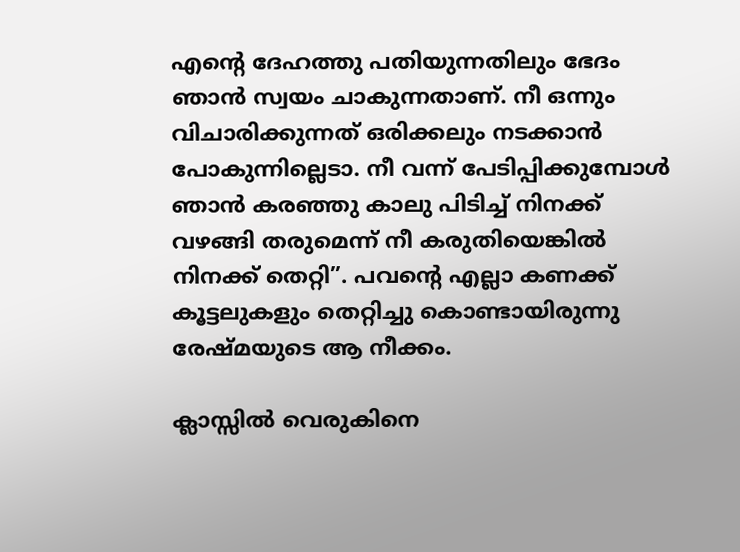എന്റെ ദേഹത്തു പതിയുന്നതിലും ഭേദം ഞാൻ സ്വയം ചാകുന്നതാണ്. നീ ഒന്നും വിചാരിക്കുന്നത് ഒരിക്കലും നടക്കാൻ പോകുന്നില്ലെടാ. നീ വന്ന് പേടിപ്പിക്കുമ്പോൾ ഞാൻ കരഞ്ഞു കാലു പിടിച്ച് നിനക്ക് വഴങ്ങി തരുമെന്ന് നീ കരുതിയെങ്കിൽ നിനക്ക് തെറ്റി”. പവന്റെ എല്ലാ കണക്ക് കൂട്ടലുകളും തെറ്റിച്ചു കൊണ്ടായിരുന്നു രേഷ്മയുടെ ആ നീക്കം.

ക്ലാസ്സിൽ വെരുകിനെ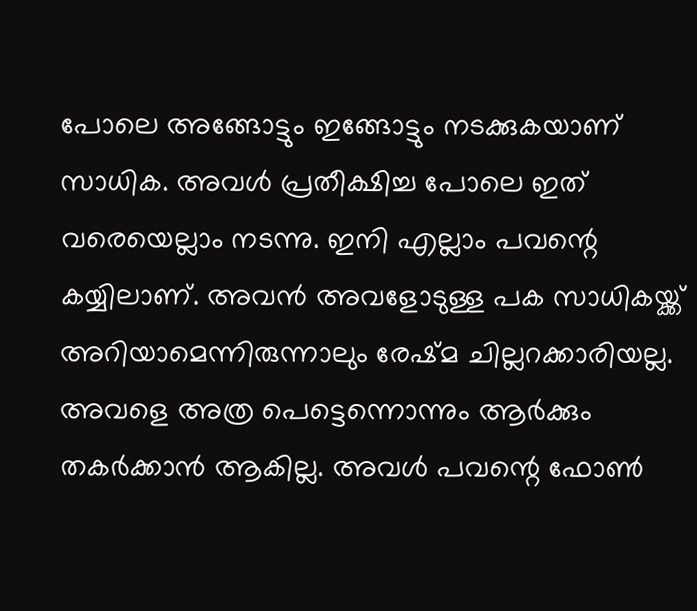പോലെ അങ്ങോട്ടും ഇങ്ങോട്ടും നടക്കുകയാണ് സാധിക. അവൾ പ്രതീക്ഷിച്ച പോലെ ഇത് വരെയെല്ലാം നടന്നു. ഇനി എല്ലാം പവന്റെ കയ്യിലാണ്. അവൻ അവളോടുള്ള പക സാധികയ്ക്ക് അറിയാമെന്നിരുന്നാലും രേഷ്മ ചില്ലറക്കാരിയല്ല. അവളെ അത്ര പെട്ടെന്നൊന്നും ആർക്കും തകർക്കാൻ ആകില്ല. അവൾ പവന്റെ ഫോൺ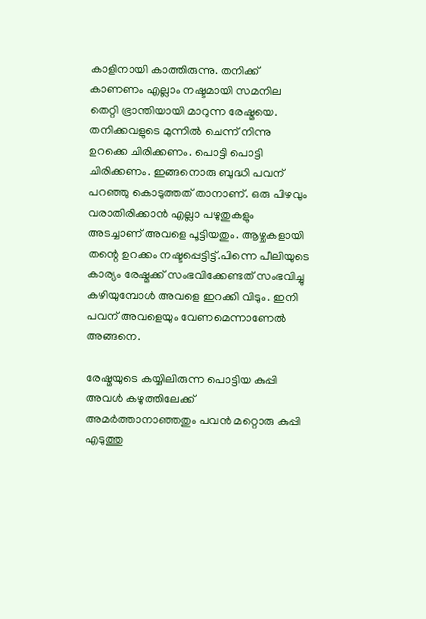കാളിനായി കാത്തിരുന്നു. തനിക്ക് കാണണം എല്ലാം നഷ്ടമായി സമനില തെറ്റി ഭ്രാന്തിയായി മാറുന്ന രേഷ്മയെ. തനിക്കവളുടെ മുന്നിൽ ചെന്ന് നിന്നു ഉറക്കെ ചിരിക്കണം. പൊട്ടി പൊട്ടി ചിരിക്കണം. ഇങ്ങനൊരു ബുദ്ധി പവന് പറഞ്ഞു കൊടുത്തത് താനാണ്. ഒരു പിഴവും വരാതിരിക്കാൻ എല്ലാ പഴുതുകളും അടച്ചാണ് അവളെ പൂട്ടിയതും. ആഴ്ചകളായി തന്റെ ഉറക്കം നഷ്ടപ്പെട്ടിട്ട്.പിന്നെ പീലിയുടെ കാര്യം രേഷ്മക്ക് സംഭവിക്കേണ്ടത് സംഭവിച്ചു കഴിയുമ്പോൾ അവളെ ഇറക്കി വിടും. ഇനി പവന് അവളെയും വേണമെന്നാണേൽ അങ്ങനെ.

രേഷ്മയുടെ കയ്യിലിരുന്ന പൊട്ടിയ കുപ്പി അവൾ കഴുത്തിലേക്ക് അമർത്താനാഞ്ഞതും പവൻ മറ്റൊരു കുപ്പി എടുത്തു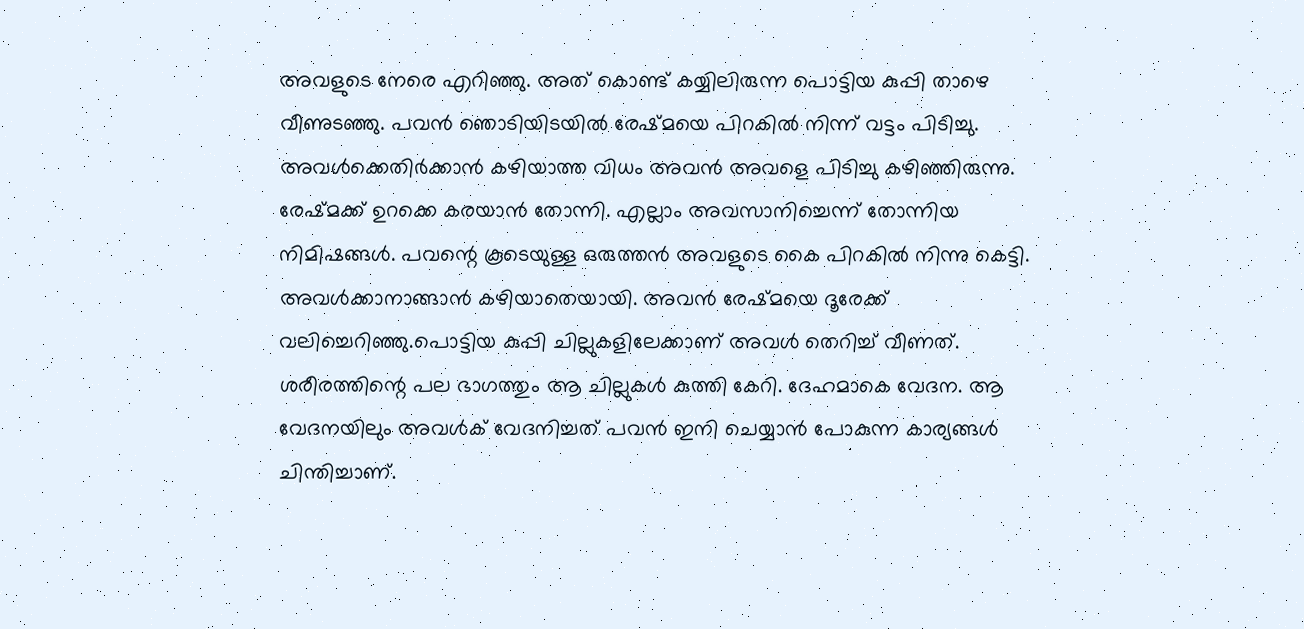അവളുടെ നേരെ എറിഞ്ഞു. അത് കൊണ്ട് കയ്യിലിരുന്ന പൊട്ടിയ കുപ്പി താഴെ വീണുടഞ്ഞു. പവൻ ഞൊടിയിടയിൽ രേഷ്മയെ പിറകിൽ നിന്ന് വട്ടം പിടിച്ചു. അവൾക്കെതിർക്കാൻ കഴിയാത്ത വിധം അവൻ അവളെ പിടിച്ചു കഴിഞ്ഞിരുന്നു. രേഷ്മക്ക് ഉറക്കെ കരയാൻ തോന്നി. എല്ലാം അവസാനിച്ചെന്ന് തോന്നിയ നിമിഷങ്ങൾ. പവന്റെ കൂടെയുള്ള ഒരുത്തൻ അവളുടെ കൈ പിറകിൽ നിന്നു കെട്ടി. അവൾക്കാനാങ്ങാൻ കഴിയാതെയായി. അവൻ രേഷ്മയെ ദൂരേക്ക് വലിച്ചെറിഞ്ഞു.പൊട്ടിയ കുപ്പി ചില്ലുകളിലേക്കാണ് അവൾ തെറിച്ച് വീണത്. ശരീരത്തിന്റെ പല ഭാഗത്തും ആ ചില്ലുകൾ കുത്തി കേറി. ദേഹമാകെ വേദന. ആ വേദനയിലും അവൾക് വേദനിച്ചത് പവൻ ഇനി ചെയ്യാൻ പോകുന്ന കാര്യങ്ങൾ ചിന്തിച്ചാണ്.